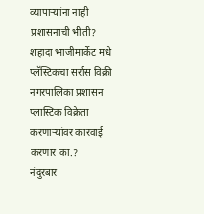व्यापाऱ्यांना नाही प्रशासनाची भीती? शहादा भाजीमार्केट मधे प्लॅस्टिकचा सर्रास विक्री
नगरपालिका प्रशासन प्लास्टिक विक्रेता करणाऱ्यांवर कारवाई करणार का.?
नंदुरबार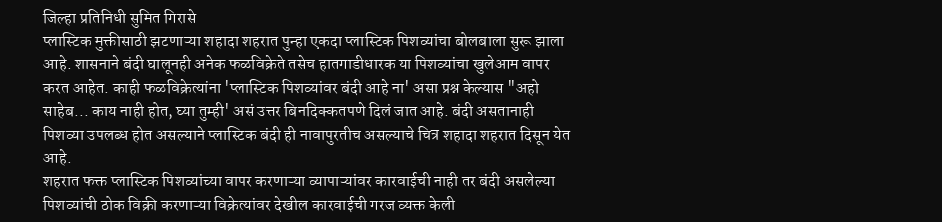जिल्हा प्रतिनिधी सुमित गिरासे
प्लास्टिक मुक्तीसाठी झटणाऱ्या शहादा शहरात पुन्हा एकदा प्लास्टिक पिशव्यांचा बोलबाला सुरू झाला आहे. शासनाने बंदी घालूनही अनेक फळविक्रेते तसेच हातगाडीधारक या पिशव्यांचा खुलेआम वापर करत आहेत. काही फळविक्रेत्यांना 'प्लास्टिक पिशव्यांवर बंदी आहे ना' असा प्रश्न केल्यास "अहो साहेब... काय नाही होत, घ्या तुम्ही' असं उत्तर बिनदिक्कतपणे दिलं जात आहे. बंदी असतानाही पिशव्या उपलब्ध होत असल्याने प्लास्टिक बंदी ही नावापुरतीच असल्याचे चित्र शहादा शहरात दिसून येत आहे.
शहरात फक्त प्लास्टिक पिशव्यांच्या वापर करणाऱ्या व्यापाऱ्यांवर कारवाईची नाही तर बंदी असलेल्या पिशव्यांची ठोक विक्री करणाऱ्या विक्रेत्यांवर देखील कारवाईची गरज व्यक्त केली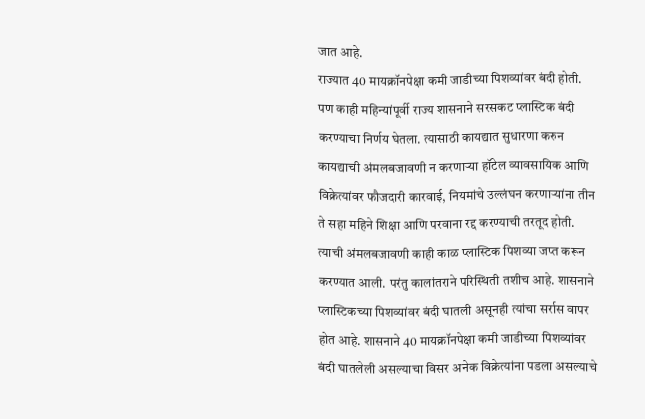जात आहे.
राज्यात 40 मायक्रॉनपेक्षा कमी जाडीच्या पिशव्यांवर बंदी होती. पण काही महिन्यांपूर्वी राज्य शासनाने सरसकट प्लास्टिक बंदी करण्याचा निर्णय घेतला. त्यासाठी कायद्यात सुधारणा करुन कायद्याची अंमलबजावणी न करणाऱ्या हॉटेल व्यावसायिक आणि विक्रेत्यांवर फौजदारी कारवाई, नियमांचे उल्लंघन करणाऱ्यांना तीन ते सहा महिने शिक्षा आणि परवाना रद्द करण्याची तरतूद होती. त्याची अंमलबजावणी काही काळ प्लास्टिक पिशव्या जप्त करून करण्यात आली. परंतु कालांतराने परिस्थिती तशीच आहे. शासनाने प्लास्टिकच्या पिशव्यांवर बंदी घातली असूनही त्यांचा सर्रास वापर होत आहे. शासनाने 40 मायक्रॉनपेक्षा कमी जाडीच्या पिशव्यांवर बंदी घातलेली असल्याचा विसर अनेक विक्रेत्यांना पडला असल्याचे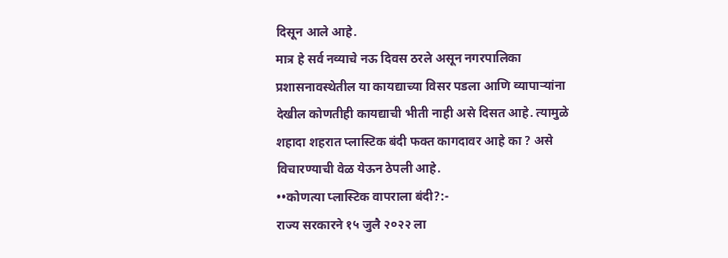दिसून आले आहे.
मात्र हे सर्व नव्याचे नऊ दिवस ठरले असून नगरपालिका प्रशासनावस्थेतील या कायद्याच्या विसर पडला आणि व्यापाऱ्यांना देखील कोणतीही कायद्याची भीती नाही असे दिसत आहे. त्यामुळे शहादा शहरात प्लास्टिक बंदी फक्त कागदावर आहे का ? असे विचारण्याची वेळ येऊन ठेपली आहे.
••कोणत्या प्लास्टिक वापराला बंदी?:-
राज्य सरकारने १५ जुलै २०२२ ला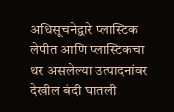अधिसूचनेद्वारे प्लास्टिक लेपीत आणि प्लास्टिकचा थर असलेल्या उत्पादनांवर देखील बंदी घातली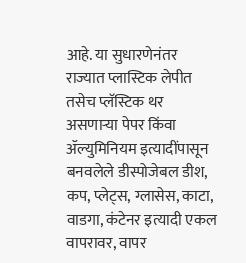आहे. या सुधारणेनंतर राज्यात प्लास्टिक लेपीत तसेच प्लॅस्टिक थर असणाऱ्या पेपर किंवा ॲल्युमिनियम इत्यादींपासून बनवलेले डीस्पोजेबल डीश, कप, प्लेट्स, ग्लासेस, काटा, वाडगा, कंटेनर इत्यादी एकल वापरावर, वापर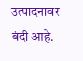उत्पादनावर बंदी आहे.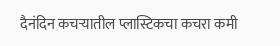दैनंदिन कचऱ्यातील प्लास्टिकचा कचरा कमी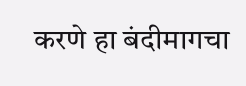करणे हा बंदीमागचा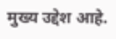मुख्य उद्देश आहे.